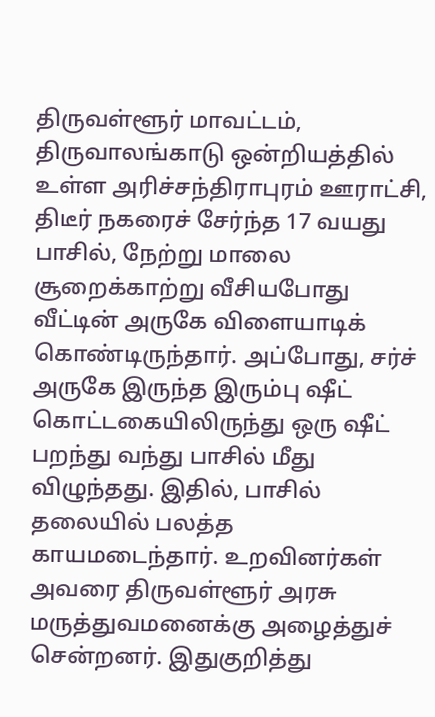திருவள்ளூர் மாவட்டம், திருவாலங்காடு ஒன்றியத்தில் உள்ள அரிச்சந்திராபுரம் ஊராட்சி, திடீர் நகரைச் சேர்ந்த 17 வயது பாசில், நேற்று மாலை சூறைக்காற்று வீசியபோது வீட்டின் அருகே விளையாடிக் கொண்டிருந்தார். அப்போது, சர்ச் அருகே இருந்த இரும்பு ஷீட் கொட்டகையிலிருந்து ஒரு ஷீட் பறந்து வந்து பாசில் மீது விழுந்தது. இதில், பாசில் தலையில் பலத்த காயமடைந்தார். உறவினர்கள் அவரை திருவள்ளூர் அரசு மருத்துவமனைக்கு அழைத்துச் சென்றனர். இதுகுறித்து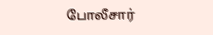போலீசார்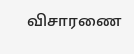விசாரணை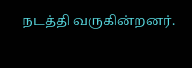நடத்தி வருகின்றனர்.